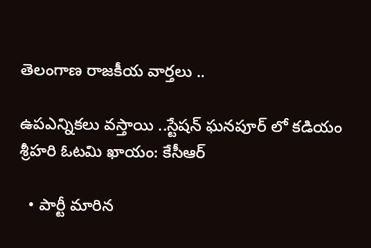తెలంగాణ రాజకీయ వార్తలు ..

ఉపఎన్నికలు వస్తాయి ..స్టేషన్ ఘనపూర్ లో కడియం శ్రీహరి ఓటమి ఖాయం: కేసీఆర్

  • పార్టీ మారిన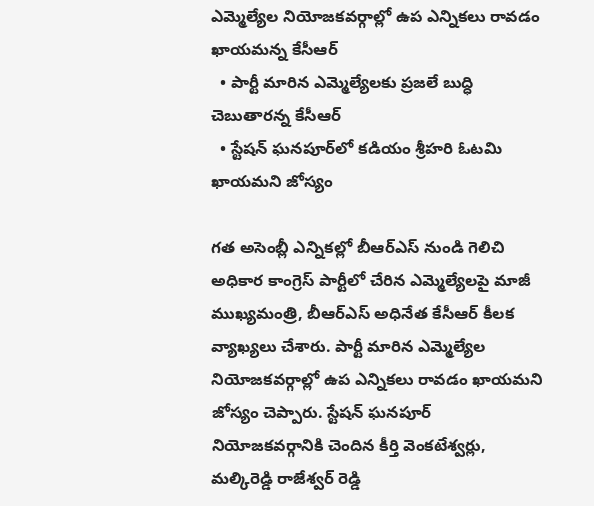ఎమ్మెల్యేల నియోజకవర్గాల్లో ఉప ఎన్నికలు రావడం ఖాయమన్న కేసీఆర్
  • పార్టీ మారిన ఎమ్మెల్యేలకు ప్రజలే బుద్ధి చెబుతారన్న కేసీఆర్
  • స్టేషన్ ఘనపూర్‌లో కడియం శ్రీహరి ఓటమి ఖాయమని జోస్యం

గత అసెంబ్లీ ఎన్నికల్లో బీఆర్ఎస్ నుండి గెలిచి అధికార కాంగ్రెస్ పార్టీలో చేరిన ఎమ్మెల్యేలపై మాజీ ముఖ్యమంత్రి, బీఆర్ఎస్ అధినేత కేసీఆర్ కీలక వ్యాఖ్యలు చేశారు. పార్టీ మారిన ఎమ్మెల్యేల నియోజకవర్గాల్లో ఉప ఎన్నికలు రావడం ఖాయమని జోస్యం చెప్పారు. స్టేషన్ ఘనపూర్ నియోజకవర్గానికి చెందిన కీర్తి వెంకటేశ్వర్లు, మల్కిరెడ్డి రాజేశ్వర్ రెడ్డి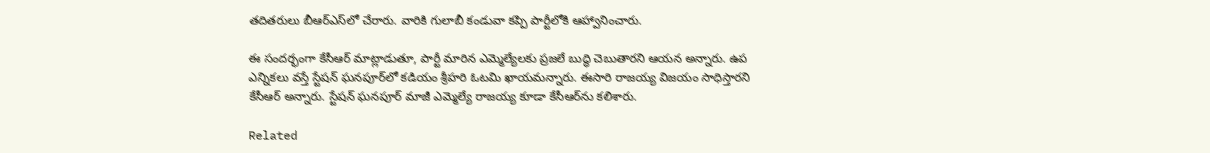తదితరులు బీఆర్ఎస్‌లో చేరారు. వారికి గులాబీ కండువా కప్పి పార్టీలోకి ఆహ్వానించారు.

ఈ సందర్భంగా కేసీఆర్ మాట్లాడుతూ, పార్టీ మారిన ఎమ్మెల్యేలకు ప్రజలే బుద్ధి చెబుతారని ఆయన అన్నారు. ఉప ఎన్నికలు వస్తే స్టేషన్ ఘనపూర్‌లో కడియం శ్రీహరి ఓటమి ఖాయమన్నారు. ఈసారి రాజయ్య విజయం సాధిస్తారని కేసీఆర్ అన్నారు. స్టేషన్ ఘనపూర్ మాజీ ఎమ్మెల్యే రాజయ్య కూడా కేసీఆర్‌ను కలిశారు.

Related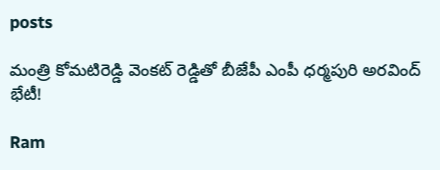posts

మంత్రి కోమటిరెడ్డి వెంకట్ రెడ్డితో బీజేపీ ఎంపీ ధర్మపురి అరవింద్ భేటీ!

Ram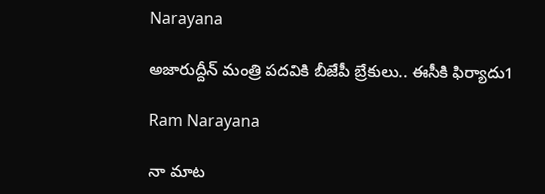Narayana

అజారుద్దీన్ మంత్రి పదవికి బీజేపీ బ్రేకులు.. ఈసీకి ఫిర్యాదు1

Ram Narayana

నా మాట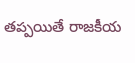తప్పయితే రాజకీయ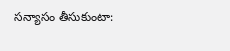సన్యాసం తీసుకుంటా: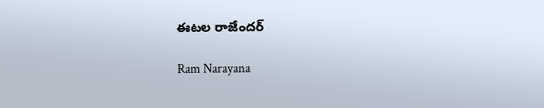ఈటల రాజేందర్

Ram Narayana